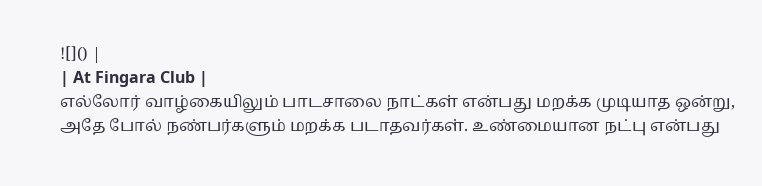![]() |
| At Fingara Club |
எல்லோர் வாழ்கையிலும் பாடசாலை நாட்கள் என்பது மறக்க முடியாத ஒன்று, அதே போல் நண்பர்களும் மறக்க படாதவர்கள். உண்மையான நட்பு என்பது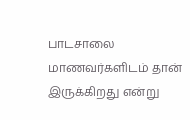பாடசாலை மாணவர்களிடம் தான் இருக்கிறது என்று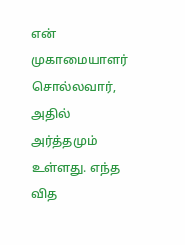என் முகாமையாளர் சொல்லவார், அதில் அர்த்தமும் உள்ளது. எந்த வித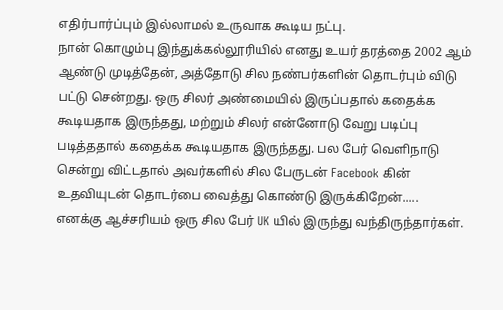எதிர்பார்ப்பும் இல்லாமல் உருவாக கூடிய நட்பு.
நான் கொழும்பு இந்துக்கல்லூரியில் எனது உயர் தரத்தை 2002 ஆம் ஆண்டு முடித்தேன், அத்தோடு சில நண்பர்களின் தொடர்பும் விடு பட்டு சென்றது. ஒரு சிலர் அண்மையில் இருப்பதால் கதைக்க கூடியதாக இருந்தது, மற்றும் சிலர் என்னோடு வேறு படிப்பு படித்ததால் கதைக்க கூடியதாக இருந்தது. பல பேர் வெளிநாடு சென்று விட்டதால் அவர்களில் சில பேருடன் Facebook கின் உதவியுடன் தொடர்பை வைத்து கொண்டு இருக்கிறேன்.....
எனக்கு ஆச்சரியம் ஒரு சில பேர் UK யில் இருந்து வந்திருந்தார்கள்.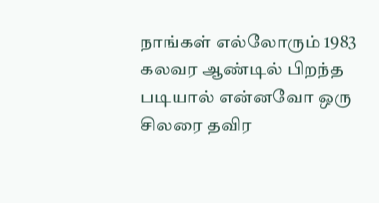நாங்கள் எல்லோரும் 1983 கலவர ஆண்டில் பிறந்த படியால் என்னவோ ஒரு சிலரை தவிர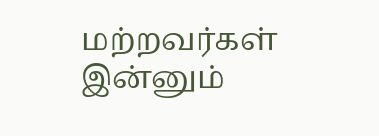மற்றவர்கள் இன்னும்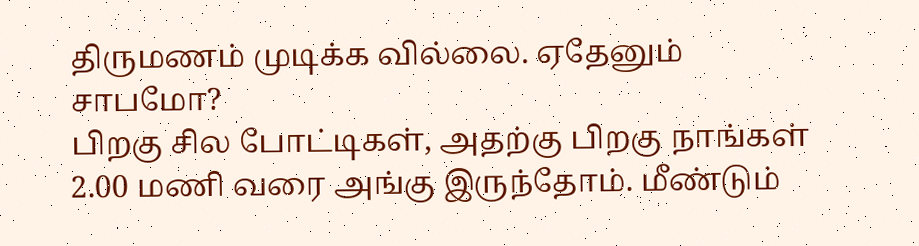திருமணம் முடிக்க வில்லை. ஏதேனும் சாபமோ?
பிறகு சில போட்டிகள், அதற்கு பிறகு நாங்கள் 2.00 மணி வரை அங்கு இருந்தோம். மீண்டும்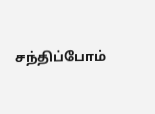சந்திப்போம்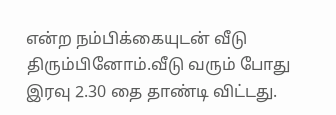என்ற நம்பிக்கையுடன் வீடு திரும்பினோம்.வீடு வரும் போது இரவு 2.30 தை தாண்டி விட்டது.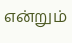என்றும்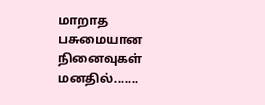மாறாத பசுமையான நினைவுகள் மனதில்.......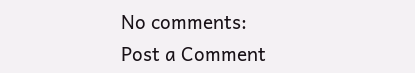No comments:
Post a Comment